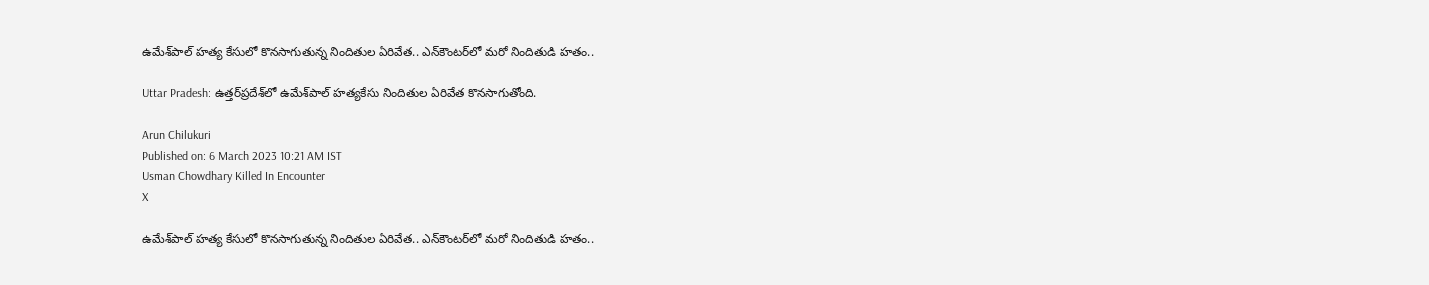ఉమేశ్‌పాల్‌ హత్య కేసులో కొనసాగుతున్న నిందితుల ఏరివేత.. ఎన్‌కౌంటర్‌లో మరో నిందితుడి హతం..

Uttar Pradesh: ఉత్తర్‌ప్రదేశ్‌లో ఉమేశ్‌పాల్‌ హత్యకేసు నిందితుల ఏరివేత కొనసాగుతోంది.

Arun Chilukuri
Published on: 6 March 2023 10:21 AM IST
Usman Chowdhary Killed In Encounter
X

ఉమేశ్‌పాల్‌ హత్య కేసులో కొనసాగుతున్న నిందితుల ఏరివేత.. ఎన్‌కౌంటర్‌లో మరో నిందితుడి హతం..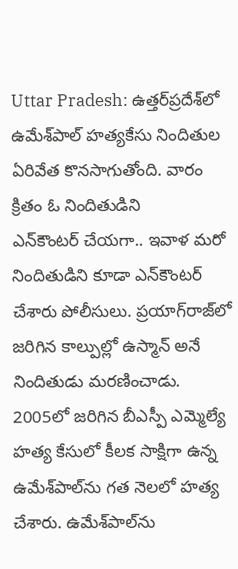Uttar Pradesh: ఉత్తర్‌ప్రదేశ్‌లో ఉమేశ్‌పాల్‌ హత్యకేసు నిందితుల ఏరివేత కొనసాగుతోంది. వారం క్రితం ఓ నిందితుడిని ఎన్‌కౌంటర్ ‌చేయగా.. ఇవాళ మరో నిందితుడిని కూడా ఎన్‌కౌంటర్‌ చేశారు పోలీసులు. ప్రయాగ్‌రాజ్‌లో జరిగిన కాల్పుల్లో ఉస్మాన్ అనే నిందితుడు మరణించాడు. 2005లో జరిగిన బీఎస్పీ ఎమ్మెల్యే హత్య కేసులో కీలక సాక్షిగా ఉన్న ఉమేశ్‌పాల్‌ను గత నెలలో హత్య చేశారు. ఉమేశ్‌పాల్‌‌ను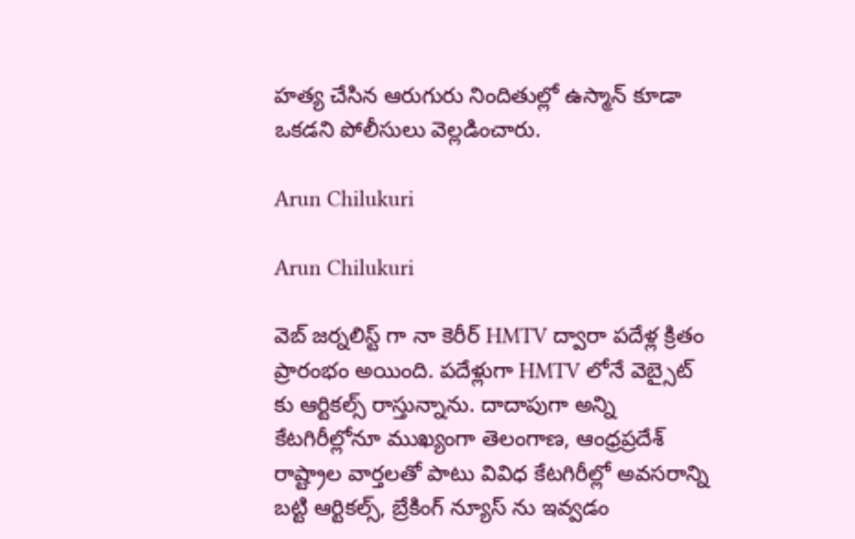హత్య చేసిన ఆరుగురు నిందితుల్లో ఉస్మాన్‌ కూడా ఒకడని పోలీసులు వెల్లడించారు.

Arun Chilukuri

Arun Chilukuri

వెబ్ జర్నలిస్ట్ గా నా కెరీర్ HMTV ద్వారా పదేళ్ల క్రితం ప్రారంభం అయింది. పదేళ్లుగా HMTV లోనే వెబ్సైట్ కు ఆర్టికల్స్ రాస్తున్నాను. దాదాపుగా అన్ని కేటగిరీల్లోనూ ముఖ్యంగా తెలంగాణ, ఆంధ్రప్రదేశ్ రాష్ట్రాల వార్తలతో పాటు వివిధ కేటగిరీల్లో అవసరాన్ని బట్టి ఆర్టికల్స్, బ్రేకింగ్ న్యూస్ ను ఇవ్వడం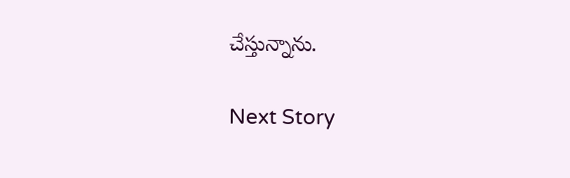చేస్తున్నాను.

Next Story